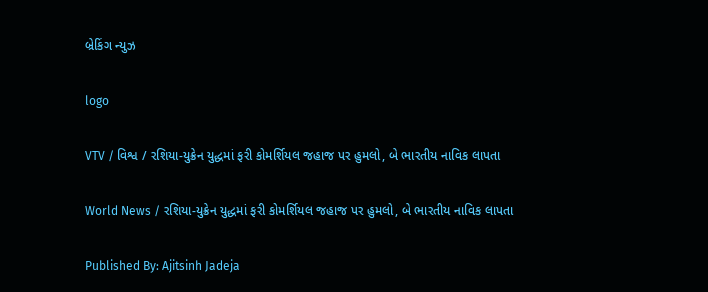બ્રેકિંગ ન્યુઝ

logo

VTV / વિશ્વ / રશિયા-યુક્રેન યુદ્ધમાં ફરી કોમર્શિયલ જહાજ પર હુમલો, બે ભારતીય નાવિક લાપતા

World News / રશિયા-યુક્રેન યુદ્ધમાં ફરી કોમર્શિયલ જહાજ પર હુમલો, બે ભારતીય નાવિક લાપતા

Published By: Ajitsinh Jadeja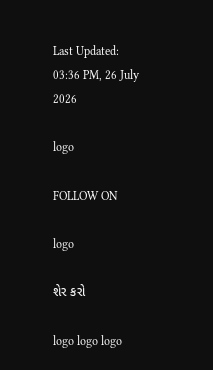Last Updated: 03:36 PM, 26 July 2026

logo

FOLLOW ON

logo

શેર કરો

logo logo logo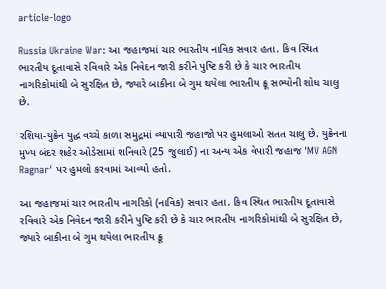article-logo

Russia Ukraine War: આ જહાજમાં ચાર ભારતીય નાવિક સવાર હતા. કિવ સ્થિત ભારતીય દૂતાવાસે રવિવારે એક નિવેદન જારી કરીને પુષ્ટિ કરી છે કે ચાર ભારતીય નાગરિકોમાંથી બે સુરક્ષિત છે, જ્યારે બાકીના બે ગુમ થયેલા ભારતીય ક્રૂ સભ્યોની શોધ ચાલુ છે.

રશિયા-યુક્રેન યુદ્ધ વચ્ચે કાળા સમુદ્રમાં વ્યાપારી જહાજો પર હુમલાઓ સતત ચાલુ છે. યુક્રેનના મુખ્ય બંદર શહેર ઓડેસામાં શનિવારે (25 જુલાઈ) ના અન્ય એક વેપારી જહાજ 'MV AGN Ragnar' પર હુમલો કરવામાં આવ્યો હતો.

આ જહાજમાં ચાર ભારતીય નાગરિકો (નાવિક) સવાર હતા. કિવ સ્થિત ભારતીય દૂતાવાસે રવિવારે એક નિવેદન જારી કરીને પુષ્ટિ કરી છે કે ચાર ભારતીય નાગરિકોમાંથી બે સુરક્ષિત છે, જ્યારે બાકીના બે ગુમ થયેલા ભારતીય ક્રૂ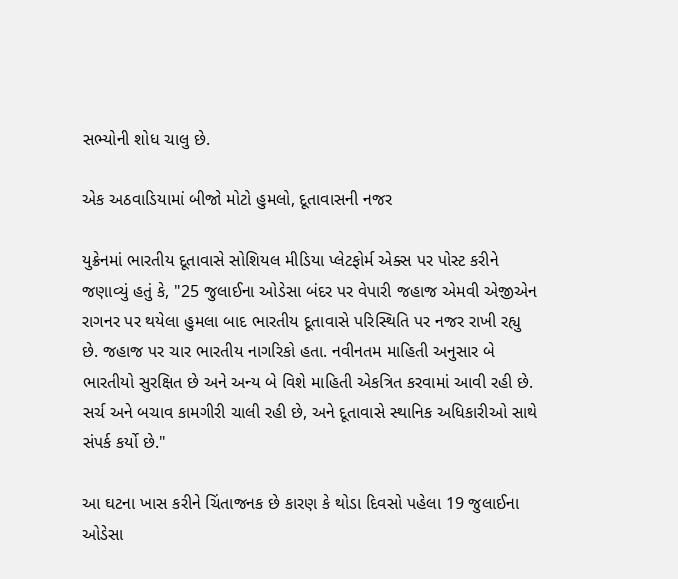સભ્યોની શોધ ચાલુ છે.

એક અઠવાડિયામાં બીજો મોટો હુમલો, દૂતાવાસની નજર

યુક્રેનમાં ભારતીય દૂતાવાસે સોશિયલ મીડિયા પ્લેટફોર્મ એક્સ પર પોસ્ટ કરીને જણાવ્યું હતું કે, "25 જુલાઈના ઓડેસા બંદર પર વેપારી જહાજ એમવી એજીએન રાગનર પર થયેલા હુમલા બાદ ભારતીય દૂતાવાસે પરિસ્થિતિ પર નજર રાખી રહ્યુ છે. જહાજ પર ચાર ભારતીય નાગરિકો હતા. નવીનતમ માહિતી અનુસાર બે ભારતીયો સુરક્ષિત છે અને અન્ય બે વિશે માહિતી એકત્રિત કરવામાં આવી રહી છે. સર્ચ અને બચાવ કામગીરી ચાલી રહી છે, અને દૂતાવાસે સ્થાનિક અધિકારીઓ સાથે સંપર્ક કર્યો છે."

આ ઘટના ખાસ કરીને ચિંતાજનક છે કારણ કે થોડા દિવસો પહેલા 19 જુલાઈના ઓડેસા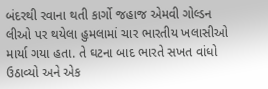બંદરથી રવાના થતી કાર્ગો જહાજ એમવી ગોલ્ડન લીઓ પર થયેલા હુમલામાં ચાર ભારતીય ખલાસીઓ માર્યા ગયા હતા. તે ઘટના બાદ ભારતે સખત વાંધો ઉઠાવ્યો અને એક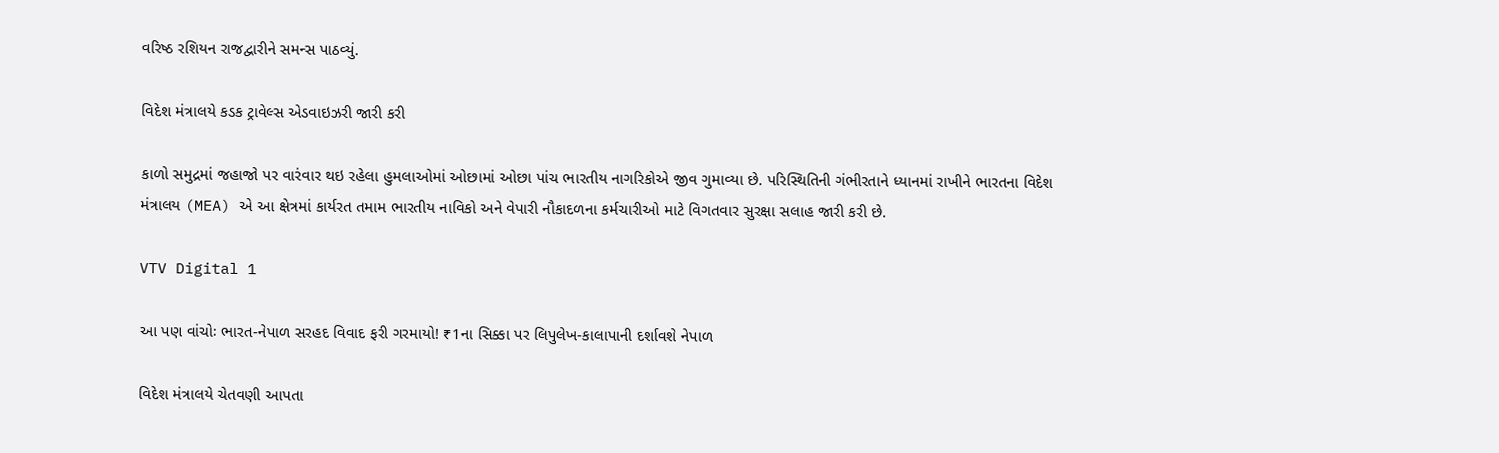વરિષ્ઠ રશિયન રાજદ્વારીને સમન્સ પાઠવ્યું.

વિદેશ મંત્રાલયે કડક ટ્રાવેલ્સ એડવાઇઝરી જારી કરી

કાળો સમુદ્રમાં જહાજો પર વારંવાર થઇ રહેલા હુમલાઓમાં ઓછામાં ઓછા પાંચ ભારતીય નાગરિકોએ જીવ ગુમાવ્યા છે. પરિસ્થિતિની ગંભીરતાને ધ્યાનમાં રાખીને ભારતના વિદેશ મંત્રાલય (MEA) એ આ ક્ષેત્રમાં કાર્યરત તમામ ભારતીય નાવિકો અને વેપારી નૌકાદળના કર્મચારીઓ માટે વિગતવાર સુરક્ષા સલાહ જારી કરી છે.

VTV Digital 1

આ પણ વાંચોઃ ભારત-નેપાળ સરહદ વિવાદ ફરી ગરમાયો! ₹1ના સિક્કા પર લિપુલેખ-કાલાપાની દર્શાવશે નેપાળ

વિદેશ મંત્રાલયે ચેતવણી આપતા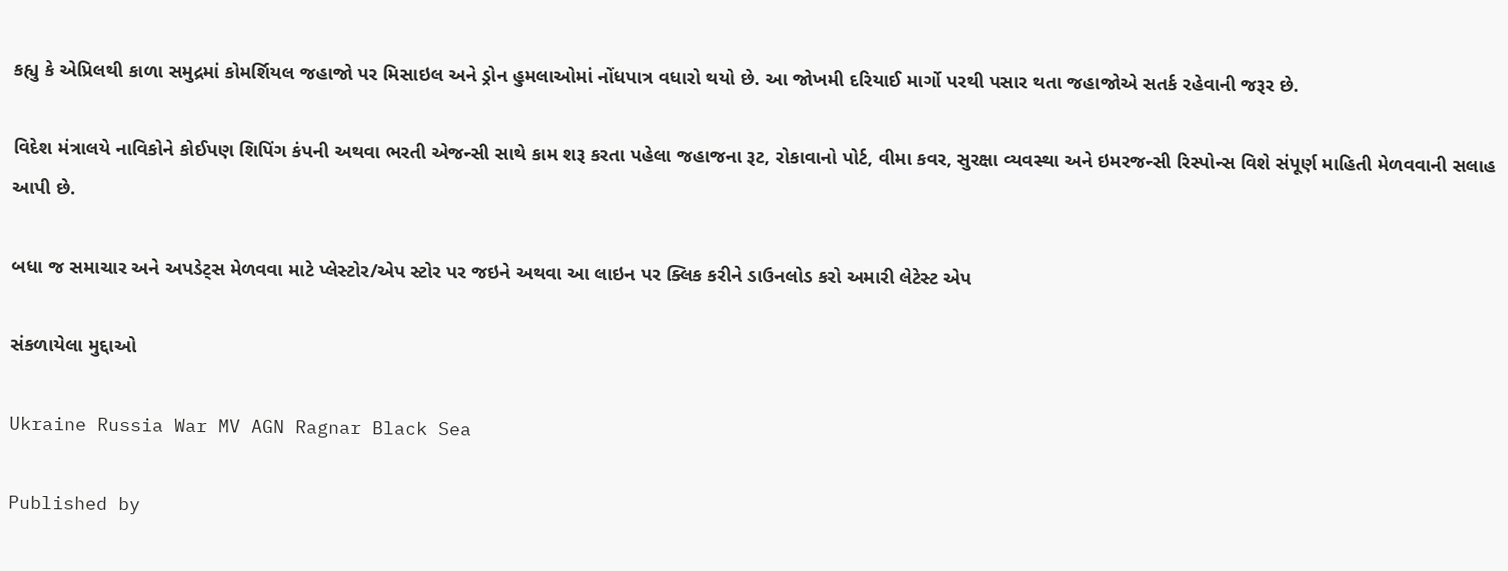કહ્યુ કે એપ્રિલથી કાળા સમુદ્રમાં કોમર્શિયલ જહાજો પર મિસાઇલ અને ડ્રોન હુમલાઓમાં નોંધપાત્ર વધારો થયો છે. આ જોખમી દરિયાઈ માર્ગો પરથી પસાર થતા જહાજોએ સતર્ક રહેવાની જરૂર છે.

વિદેશ મંત્રાલયે નાવિકોને કોઈપણ શિપિંગ કંપની અથવા ભરતી એજન્સી સાથે કામ શરૂ કરતા પહેલા જહાજના રૂટ, રોકાવાનો પોર્ટ, વીમા કવર, સુરક્ષા વ્યવસ્થા અને ઇમરજન્સી રિસ્પોન્સ વિશે સંપૂર્ણ માહિતી મેળવવાની સલાહ આપી છે.

બધા જ સમાચાર અને અપડેટ્સ મેળવવા માટે પ્લેસ્ટોર/એપ સ્ટોર પર જઇને અથવા આ લાઇન પર ક્લિક કરીને ડાઉનલોડ કરો અમારી લેટેસ્ટ એપ

સંકળાયેલા મુદ્દાઓ

Ukraine Russia War MV AGN Ragnar Black Sea

Published by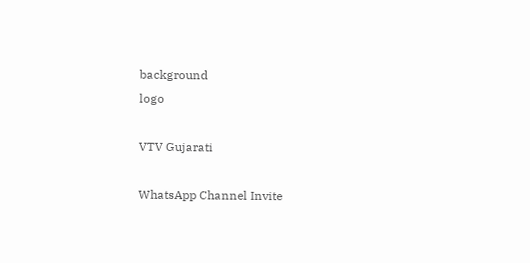background
logo

VTV Gujarati

WhatsApp Channel Invite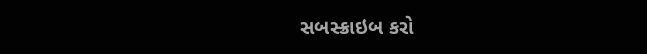સબસ્ક્રાઇબ કરો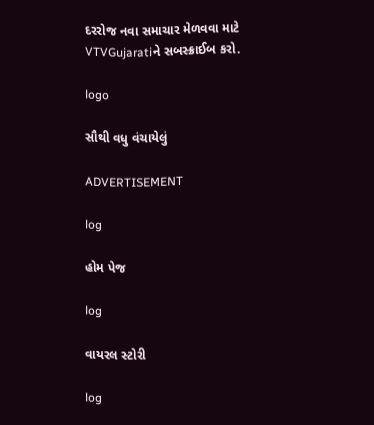દરરોજ નવા સમાચાર મેળવવા માટે VTVGujaratiને સબસ્ક્રાઈબ કરો.

logo

સૌથી વધુ વંચાયેલું

ADVERTISEMENT

log

હોમ પેજ

log

વાયરલ સ્ટોરી

log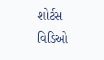શોર્ટસ વિડિઓ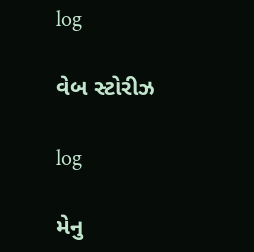log

વેબ સ્ટોરીઝ

log

મેનુ